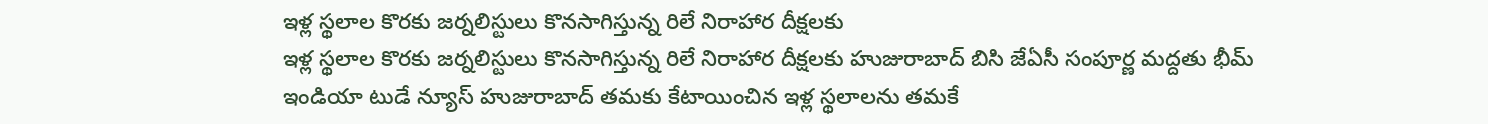ఇళ్ల స్థలాల కొరకు జర్నలిస్టులు కొనసాగిస్తున్న రిలే నిరాహార దీక్షలకు
ఇళ్ల స్థలాల కొరకు జర్నలిస్టులు కొనసాగిస్తున్న రిలే నిరాహార దీక్షలకు హుజురాబాద్ బిసి జేఏసీ సంపూర్ణ మద్దతు భీమ్ ఇండియా టుడే న్యూస్ హుజురాబాద్ తమకు కేటాయించిన ఇళ్ల స్థలాలను తమకే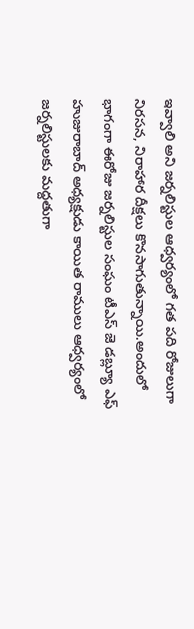ఇవ్వాలి అని జర్నలిస్టుల ఆధ్వర్యంలో గత పది రోజులుగా నిరసన, నిరాహార దీక్షలు కొనసాగుతున్నాయి.అందులో భాగంగా ఈరోజు జర్నలిస్టుల సంఘం టీఎస్ జె డబ్ల్యూ ఎఫ్ హుజురాబాద్ అధ్యక్షుడు కాయిత రాములు ఆధ్వర్యంలో జర్నలిస్టులకు మద్దతుగా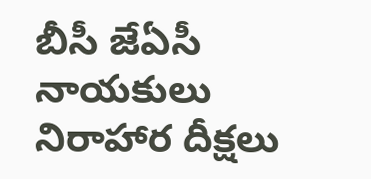బీసీ జేఏసీ నాయకులు నిరాహార దీక్షలు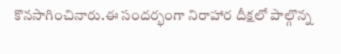కొనసాగించినారు.ఈ సందర్భంగా నిరాహార దీక్షలో పాల్గొన్న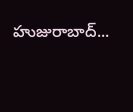హుజురాబాద్...